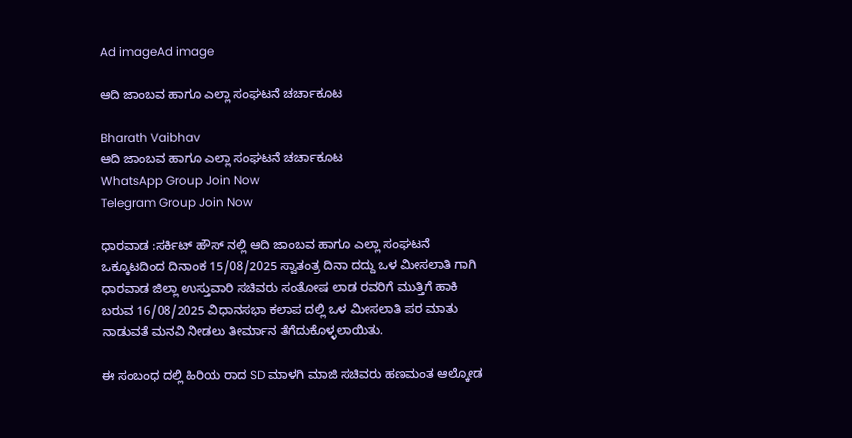Ad imageAd image

ಆದಿ ಜಾಂಬವ ಹಾಗೂ ಎಲ್ಲಾ ಸಂಘಟನೆ ಚರ್ಚಾಕೂಟ

Bharath Vaibhav
ಆದಿ ಜಾಂಬವ ಹಾಗೂ ಎಲ್ಲಾ ಸಂಘಟನೆ ಚರ್ಚಾಕೂಟ
WhatsApp Group Join Now
Telegram Group Join Now

ಧಾರವಾಡ :ಸರ್ಕಿಟ್ ಹೌಸ್ ನಲ್ಲಿ ಆದಿ ಜಾಂಬವ ಹಾಗೂ ಎಲ್ಲಾ ಸಂಘಟನೆ ಒಕ್ಕೂಟದಿಂದ ದಿನಾಂಕ 15/08/2025 ಸ್ವಾತಂತ್ರ ದಿನಾ ದದ್ದು ಒಳ ಮೀಸಲಾತಿ ಗಾಗಿ ಧಾರವಾಡ ಜಿಲ್ಲಾ ಉಸ್ತುವಾರಿ ಸಚಿವರು ಸಂತೋಷ ಲಾಡ ರವರಿಗೆ ಮುತ್ತಿಗೆ ಹಾಕಿ ಬರುವ 16/08/2025 ವಿಧಾನಸಭಾ ಕಲಾಪ ದಲ್ಲಿ ಒಳ ಮೀಸಲಾತಿ ಪರ ಮಾತು ನಾಡುವತೆ ಮನವಿ ನೀಡಲು ತೀರ್ಮಾನ ತೆಗೆದುಕೊಳ್ಳಲಾಯಿತು.

ಈ ಸಂಬಂಧ ದಲ್ಲಿ ಹಿರಿಯ ರಾದ SD ಮಾಳಗಿ ಮಾಜಿ ಸಚಿವರು ಹಣಮಂತ ಆಲ್ಕೋಡ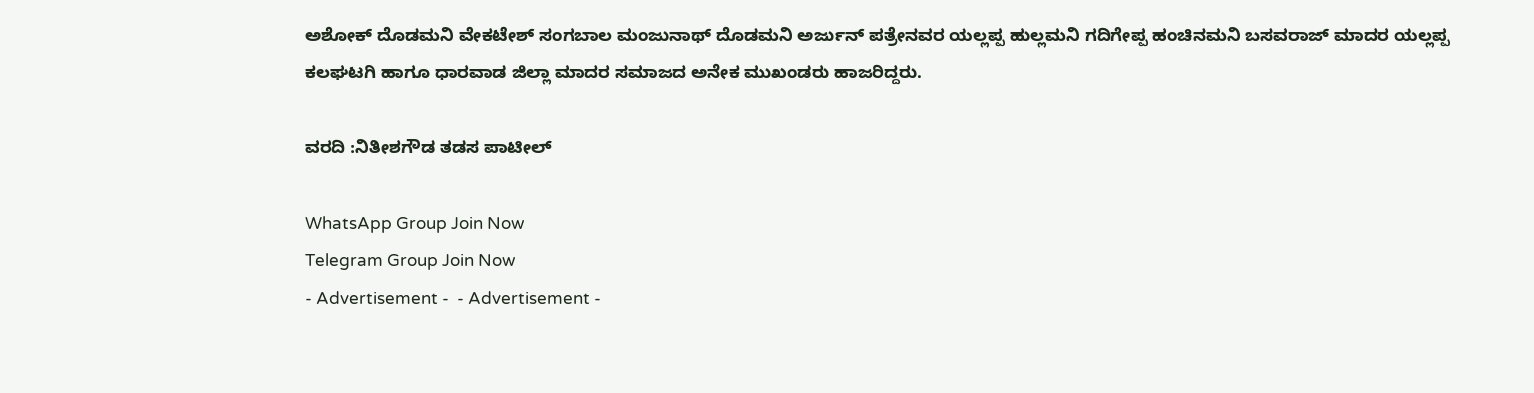ಅಶೋಕ್ ದೊಡಮನಿ ವೇಕಟೇಶ್ ಸಂಗಬಾಲ ಮಂಜುನಾಥ್ ದೊಡಮನಿ ಅರ್ಜುನ್ ಪತ್ರೇನವರ ಯಲ್ಲಪ್ಪ ಹುಲ್ಲಮನಿ ಗದಿಗೇಪ್ಪ ಹಂಚಿನಮನಿ ಬಸವರಾಜ್ ಮಾದರ ಯಲ್ಲಪ್ಪ ಕಲಘಟಗಿ ಹಾಗೂ ಧಾರವಾಡ ಜಿಲ್ಲಾ ಮಾದರ ಸಮಾಜದ ಅನೇಕ ಮುಖಂಡರು ಹಾಜರಿದ್ದರು.

ವರದಿ :ನಿತೀಶಗೌಡ ತಡಸ ಪಾಟೀಲ್

WhatsApp Group Join Now
Telegram Group Join Now
- Advertisement -  - Advertisement -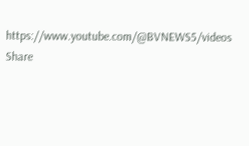https://www.youtube.com/@BVNEWS5/videos
Share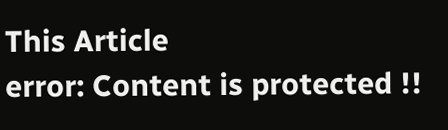This Article
error: Content is protected !!